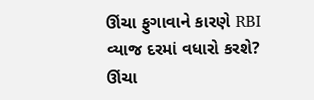ઊંચા ફુગાવાને કારણે RBI વ્યાજ દરમાં વધારો કરશે?
ઊંચા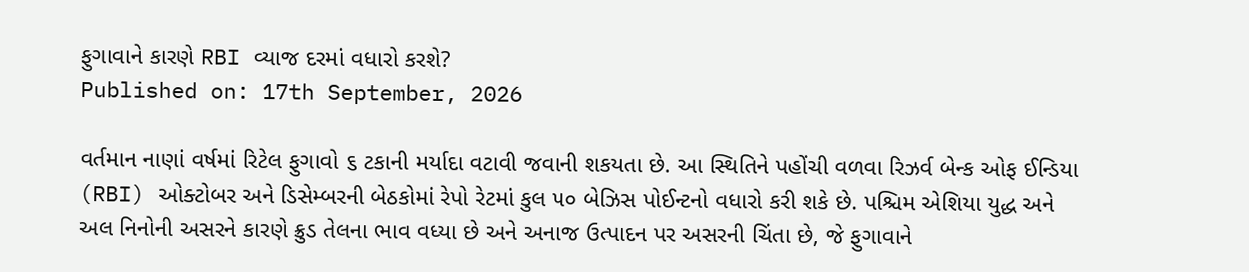ફુગાવાને કારણે RBI વ્યાજ દરમાં વધારો કરશે?
Published on: 17th September, 2026

વર્તમાન નાણાં વર્ષમાં રિટેલ ફુગાવો ૬ ટકાની મર્યાદા વટાવી જવાની શકયતા છે. આ સ્થિતિને પહોંચી વળવા રિઝર્વ બેન્ક ઓફ ઈન્ડિયા (RBI) ઓક્ટોબર અને ડિસેમ્બરની બેઠકોમાં રેપો રેટમાં કુલ ૫૦ બેઝિસ પોઈન્ટનો વધારો કરી શકે છે. પશ્ચિમ એશિયા યુદ્ધ અને અલ નિનોની અસરને કારણે ક્રુડ તેલના ભાવ વધ્યા છે અને અનાજ ઉત્પાદન પર અસરની ચિંતા છે, જે ફુગાવાને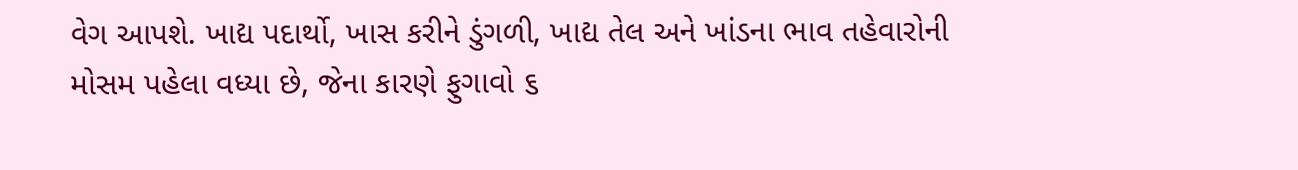વેગ આપશે. ખાદ્ય પદાર્થો, ખાસ કરીને ડુંગળી, ખાદ્ય તેલ અને ખાંડના ભાવ તહેવારોની મોસમ પહેલા વધ્યા છે, જેના કારણે ફુગાવો ૬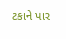ટકાને પાર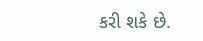કરી શકે છે.